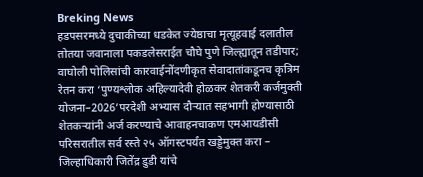Breking News
हडपसरमध्ये दुचाकीच्या धडकेत ज्येष्ठाचा मृत्यूहवाई दलातील तोतया जवानाला पकडलेसराईत चौघे पुणे जिल्ह्यातून तडीपार; वाघोली पोलिसांची कारवाईनोंदणीकृत सेवादातांकडूनच कृत्रिम रेतन करा ‘पुण्यश्लोक अहिल्यादेवी होळकर शेतकरी कर्जमुक्ती योजना–2026’परदेशी अभ्यास दौऱ्यात सहभागी होण्यासाठी शेतकऱ्यांनी अर्ज करण्याचे आवाहनचाकण एमआयडीसी परिसरातील सर्व रस्ते २५ ऑगस्टपर्यंत खड्डेमुक्त करा – जिल्हाधिकारी जितेंद्र डुडी यांचे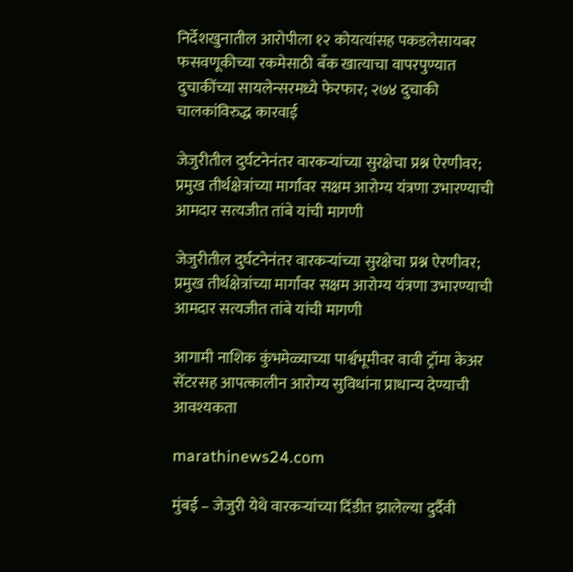निर्देशखुनातील आरोपीला १२ कोयत्यांसह पकडलेसायबर फसवणूकीच्या रकमेसाठी बँक खात्याचा वापरपुण्यात दुचाकींच्या सायलेन्सरमध्ये फेरफार; २७४ दुचाकी चालकांविरुद्ध कारवाई

जेजुरीतील दुर्घटनेनंतर वारकऱ्यांच्या सुरक्षेचा प्रश्न ऐरणीवर; प्रमुख तीर्थक्षेत्रांच्या मार्गांवर सक्षम आरोग्य यंत्रणा उभारण्याची आमदार सत्यजीत तांबे यांची मागणी

जेजुरीतील दुर्घटनेनंतर वारकऱ्यांच्या सुरक्षेचा प्रश्न ऐरणीवर; प्रमुख तीर्थक्षेत्रांच्या मार्गांवर सक्षम आरोग्य यंत्रणा उभारण्याची आमदार सत्यजीत तांबे यांची मागणी

आगामी नाशिक कुंभमेळ्याच्या पार्श्वभूमीवर वावी ट्रॉमा केअर सेंटरसह आपत्कालीन आरोग्य सुविधांना प्राधान्य देण्याची आवश्यकता

marathinews24.com

मुंबई – जेजुरी येथे वारकऱ्यांच्या दिंडीत झालेल्या दुर्दैवी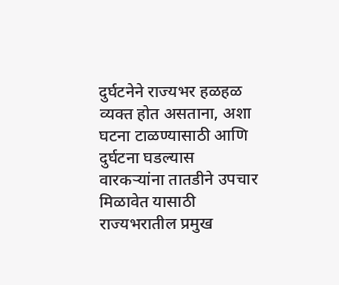दुर्घटनेने राज्यभर हळहळ व्यक्त होत असताना, अशा घटना टाळण्यासाठी आणि दुर्घटना घडल्यास वारकऱ्यांना तातडीने उपचार मिळावेत यासाठी राज्यभरातील प्रमुख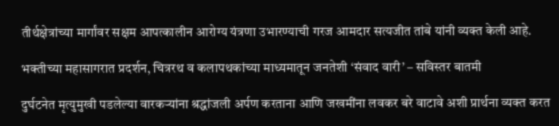तीर्थक्षेत्रांच्या मार्गांवर सक्षम आपत्कालीन आरोग्य यंत्रणा उभारण्याची गरज आमदार सत्यजीत तांबे यांनी व्यक्त केली आहे.

भक्तीच्या महासागरात प्रदर्शन, चित्ररथ व कलापथकांच्या माध्यमातून जनतेशी ‘संवाद वारी’ – सविस्तर बातमी

दुर्घटनेत मृत्युमुखी पडलेल्या वारकऱ्यांना श्रद्धांजली अर्पण करताना आणि जखमींना लवकर बरे वाटावे अशी प्रार्थना व्यक्त करत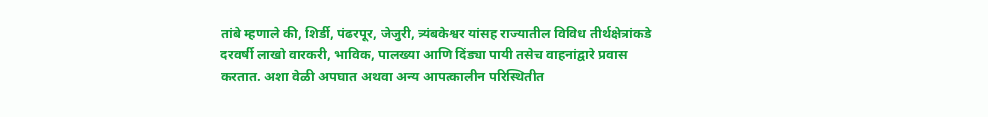तांबे म्हणाले की, शिर्डी, पंढरपूर, जेजुरी, त्र्यंबकेश्वर यांसह राज्यातील विविध तीर्थक्षेत्रांकडे दरवर्षी लाखो वारकरी, भाविक, पालख्या आणि दिंड्या पायी तसेच वाहनांद्वारे प्रवास करतात. अशा वेळी अपघात अथवा अन्य आपत्कालीन परिस्थितीत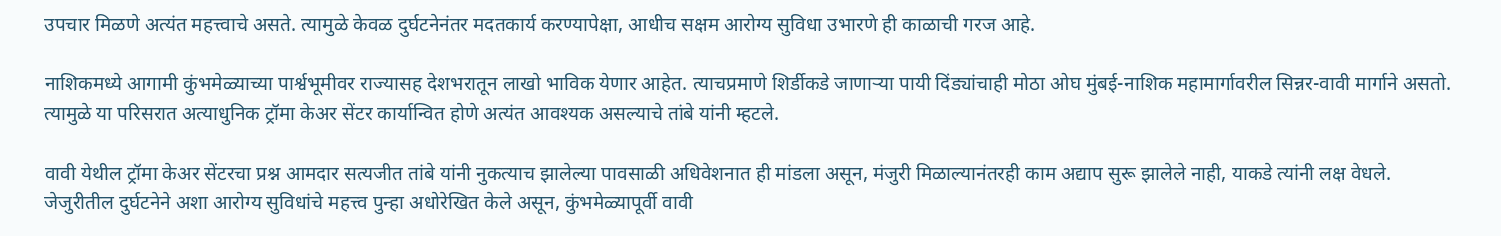उपचार मिळणे अत्यंत महत्त्वाचे असते. त्यामुळे केवळ दुर्घटनेनंतर मदतकार्य करण्यापेक्षा, आधीच सक्षम आरोग्य सुविधा उभारणे ही काळाची गरज आहे.

नाशिकमध्ये आगामी कुंभमेळ्याच्या पार्श्वभूमीवर राज्यासह देशभरातून लाखो भाविक येणार आहेत. त्याचप्रमाणे शिर्डीकडे जाणाऱ्या पायी दिंड्यांचाही मोठा ओघ मुंबई-नाशिक महामार्गावरील सिन्नर-वावी मार्गाने असतो. त्यामुळे या परिसरात अत्याधुनिक ट्रॉमा केअर सेंटर कार्यान्वित होणे अत्यंत आवश्यक असल्याचे तांबे यांनी म्हटले.

वावी येथील ट्रॉमा केअर सेंटरचा प्रश्न आमदार सत्यजीत तांबे यांनी नुकत्याच झालेल्या पावसाळी अधिवेशनात ही मांडला असून, मंजुरी मिळाल्यानंतरही काम अद्याप सुरू झालेले नाही, याकडे त्यांनी लक्ष वेधले. जेजुरीतील दुर्घटनेने अशा आरोग्य सुविधांचे महत्त्व पुन्हा अधोरेखित केले असून, कुंभमेळ्यापूर्वी वावी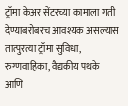ट्रॉमा केअर सेंटरच्या कामाला गती देण्याबरोबरच आवश्यक असल्यास तात्पुरत्या ट्रॉमा सुविधा, रुग्णवाहिका, वैद्यकीय पथके आणि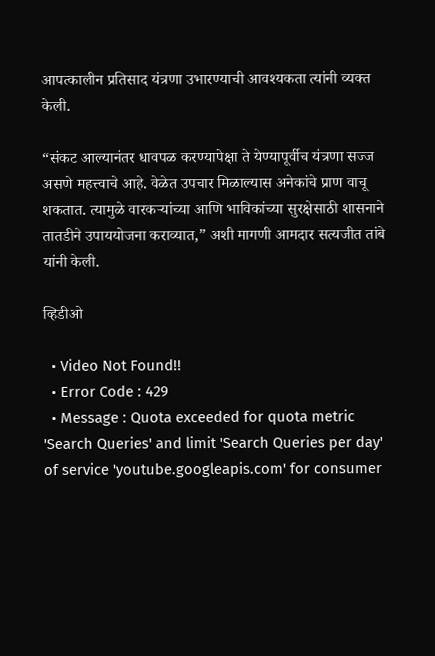आपत्कालीन प्रतिसाद यंत्रणा उभारण्याची आवश्यकता त्यांनी व्यक्त केली.

“संकट आल्यानंतर धावपळ करण्यापेक्षा ते येण्यापूर्वीच यंत्रणा सज्ज असणे महत्त्वाचे आहे. वेळेत उपचार मिळाल्यास अनेकांचे प्राण वाचू शकतात. त्यामुळे वारकऱ्यांच्या आणि भाविकांच्या सुरक्षेसाठी शासनाने तातडीने उपाययोजना कराव्यात,” अशी मागणी आमदार सत्यजीत तांबे यांनी केली.

व्हिडीओ

  • Video Not Found!!
  • Error Code : 429
  • Message : Quota exceeded for quota metric 'Search Queries' and limit 'Search Queries per day' of service 'youtube.googleapis.com' for consumer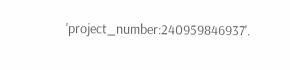'project_number:240959846937'.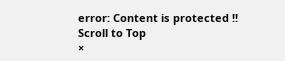error: Content is protected !!
Scroll to Top
×